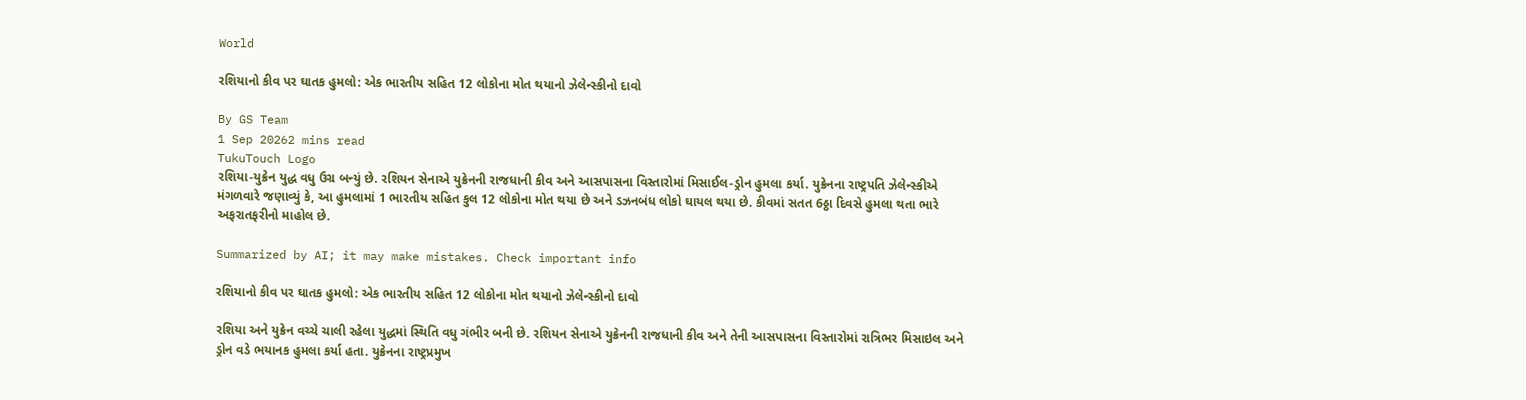World

રશિયાનો કીવ પર ઘાતક હુમલો: એક ભારતીય સહિત 12 લોકોના મોત થયાનો ઝેલેન્સ્કીનો દાવો

By GS Team
1 Sep 20262 mins read
TukuTouch Logo
રશિયા-યુક્રેન યુદ્ધ વધુ ઉગ્ર બન્યું છે. રશિયન સેનાએ યુક્રેનની રાજધાની કીવ અને આસપાસના વિસ્તારોમાં મિસાઈલ-ડ્રોન હુમલા કર્યા. યુક્રેનના રાષ્ટ્રપતિ ઝેલેન્સ્કીએ મંગળવારે જણાવ્યું કે, આ હુમલામાં 1 ભારતીય સહિત કુલ 12 લોકોના મોત થયા છે અને ડઝનબંધ લોકો ઘાયલ થયા છે. કીવમાં સતત 6ઠ્ઠા દિવસે હુમલા થતા ભારે અફરાતફરીનો માહોલ છે.

Summarized by AI; it may make mistakes. Check important info

રશિયાનો કીવ પર ઘાતક હુમલો: એક ભારતીય સહિત 12 લોકોના મોત થયાનો ઝેલેન્સ્કીનો દાવો

રશિયા અને યુક્રેન વચ્ચે ચાલી રહેલા યુદ્ધમાં સ્થિતિ વધુ ગંભીર બની છે. રશિયન સેનાએ યુક્રેનની રાજધાની કીવ અને તેની આસપાસના વિસ્તારોમાં રાત્રિભર મિસાઇલ અને ડ્રોન વડે ભયાનક હુમલા કર્યા હતા. યુક્રેનના રાષ્ટ્રપ્રમુખ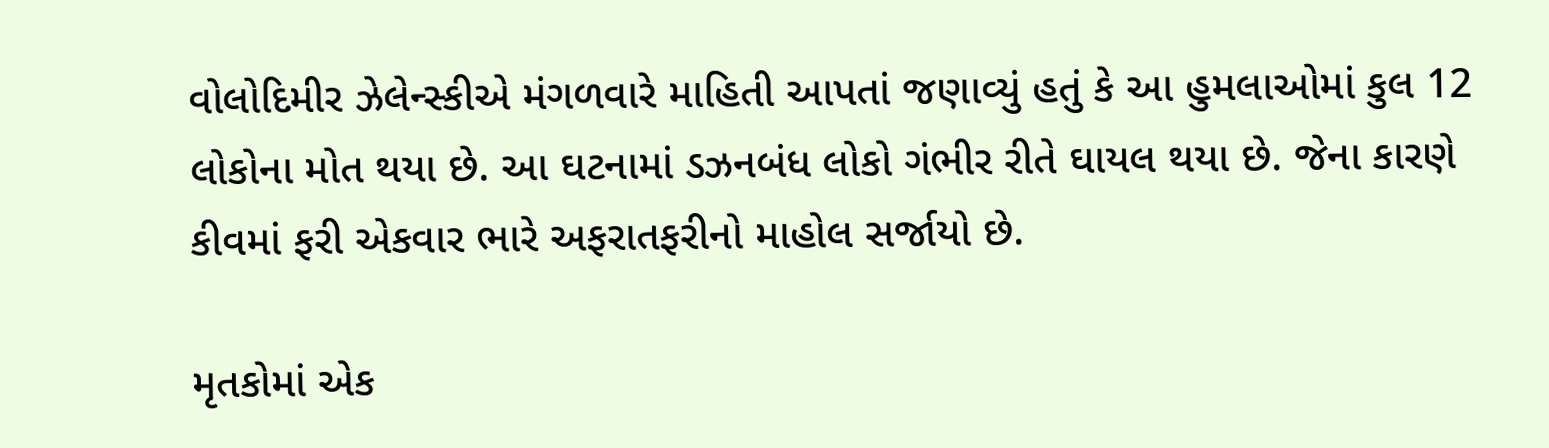વોલોદિમીર ઝેલેન્સ્કીએ મંગળવારે માહિતી આપતાં જણાવ્યું હતું કે આ હુમલાઓમાં કુલ 12 લોકોના મોત થયા છે. આ ઘટનામાં ડઝનબંધ લોકો ગંભીર રીતે ઘાયલ થયા છે. જેના કારણે કીવમાં ફરી એકવાર ભારે અફરાતફરીનો માહોલ સર્જાયો છે.

મૃતકોમાં એક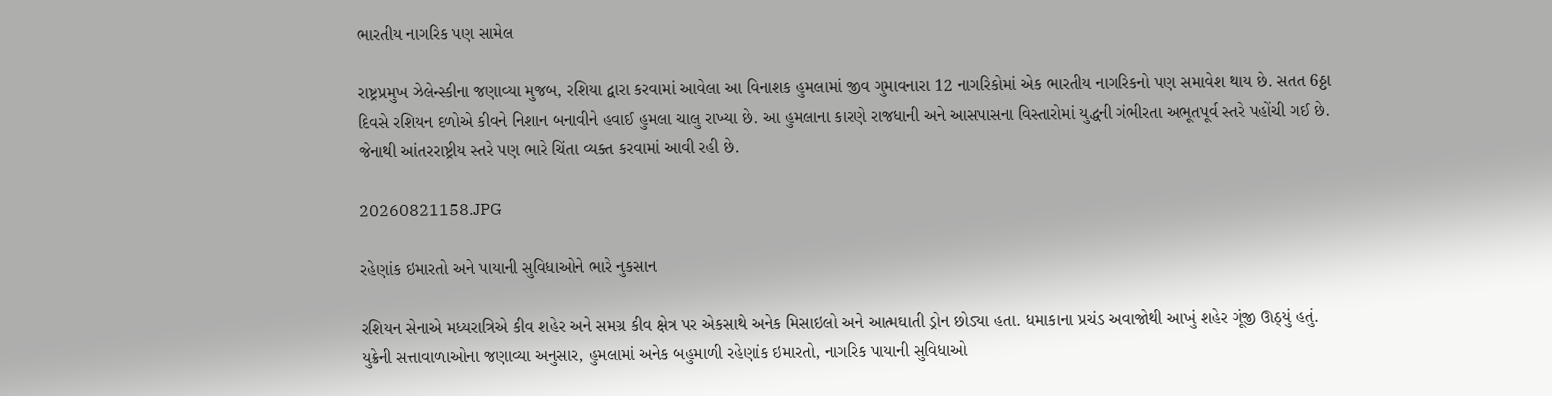ભારતીય નાગરિક પણ સામેલ

રાષ્ટ્રપ્રમુખ ઝેલેન્સ્કીના જણાવ્યા મુજબ, રશિયા દ્વારા કરવામાં આવેલા આ વિનાશક હુમલામાં જીવ ગુમાવનારા 12 નાગરિકોમાં એક ભારતીય નાગરિકનો પણ સમાવેશ થાય છે. સતત 6ઠ્ઠા દિવસે રશિયન દળોએ કીવને નિશાન બનાવીને હવાઈ હુમલા ચાલુ રાખ્યા છે. આ હુમલાના કારણે રાજધાની અને આસપાસના વિસ્તારોમાં યુદ્ધની ગંભીરતા અભૂતપૂર્વ સ્તરે પહોંચી ગઈ છે. જેનાથી આંતરરાષ્ટ્રીય સ્તરે પણ ભારે ચિંતા વ્યક્ત કરવામાં આવી રહી છે.

20260821158.JPG

રહેણાંક ઇમારતો અને પાયાની સુવિધાઓને ભારે નુકસાન

રશિયન સેનાએ મધ્યરાત્રિએ કીવ શહેર અને સમગ્ર કીવ ક્ષેત્ર પર એકસાથે અનેક મિસાઇલો અને આત્મઘાતી ડ્રોન છોડ્યા હતા. ધમાકાના પ્રચંડ અવાજોથી આખું શહેર ગૂંજી ઊઠ્યું હતું. યુક્રેની સત્તાવાળાઓના જણાવ્યા અનુસાર, હુમલામાં અનેક બહુમાળી રહેણાંક ઇમારતો, નાગરિક પાયાની સુવિધાઓ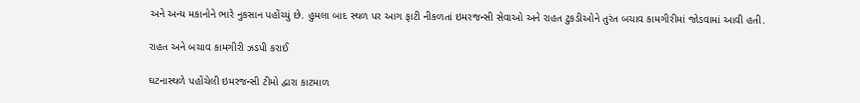અને અન્ય મકાનોને ભારે નુકસાન પહોંચ્યું છે. હુમલા બાદ સ્થળ પર આગ ફાટી નીકળતાં ઇમરજન્સી સેવાઓ અને રાહત ટુકડીઓને તુરંત બચાવ કામગીરીમાં જોડવામાં આવી હતી.

રાહત અને બચાવ કામગીરી ઝડપી કરાઈ

ઘટનાસ્થળે પહોંચેલી ઇમરજન્સી ટીમો દ્વારા કાટમાળ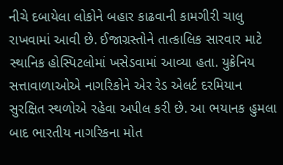નીચે દબાયેલા લોકોને બહાર કાઢવાની કામગીરી ચાલુ રાખવામાં આવી છે. ઈજાગ્રસ્તોને તાત્કાલિક સારવાર માટે સ્થાનિક હોસ્પિટલોમાં ખસેડવામાં આવ્યા હતા. યુક્રેનિય સત્તાવાળાઓએ નાગરિકોને એર રેડ એલર્ટ દરમિયાન સુરક્ષિત સ્થળોએ રહેવા અપીલ કરી છે. આ ભયાનક હુમલા બાદ ભારતીય નાગરિકના મોત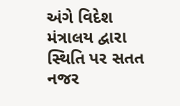અંગે વિદેશ મંત્રાલય દ્વારા સ્થિતિ પર સતત નજર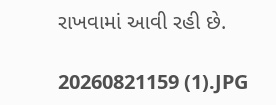રાખવામાં આવી રહી છે.

20260821159 (1).JPG